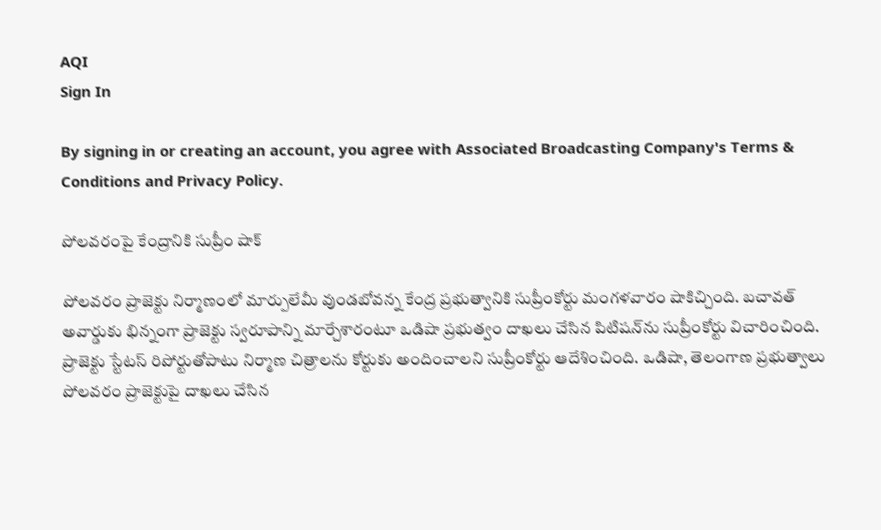AQI
Sign In

By signing in or creating an account, you agree with Associated Broadcasting Company's Terms & Conditions and Privacy Policy.

పోలవరంపై కేంద్రానికి సుప్రీం షాక్

పోలవరం ప్రాజెక్టు నిర్మాణంలో మార్పులేమీ వుండబోవన్న కేంద్ర ప్రభుత్వానికి సుప్రీంకోర్టు మంగళవారం షాకిచ్చింది. బచావత్ అవార్డుకు భిన్నంగా ప్రాజెక్టు స్వరూపాన్ని మార్చేశారంటూ ఒడిషా ప్రభుత్వం దాఖలు చేసిన పిటిషన్‌ను సుప్రీంకోర్టు విచారించింది. ప్రాజెక్టు స్టేటస్ రిపోర్టుతోపాటు నిర్మాణ చిత్రాలను కోర్టుకు అందించాలని సుప్రీంకోర్టు ఆదేశించింది. ఒడిషా, తెలంగాణ ప్రభుత్వాలు పోలవరం ప్రాజెక్టుపై దాఖలు చేసిన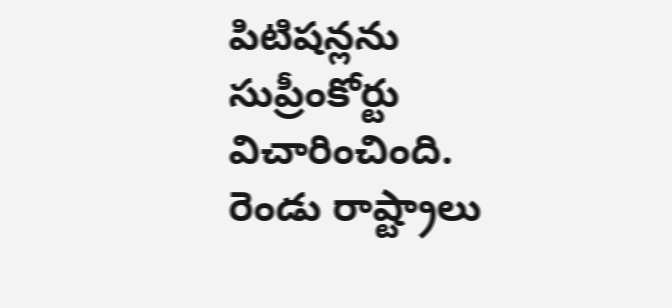పిటిషన్లను సుప్రీంకోర్టు విచారించింది. రెండు రాష్ట్రాలు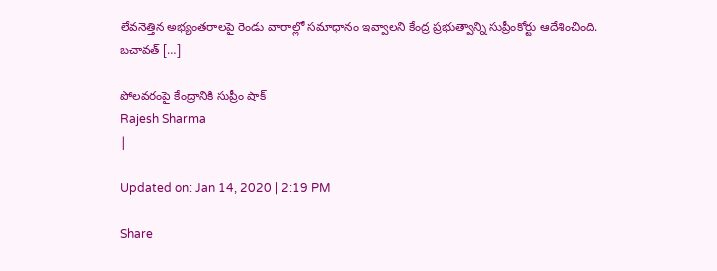లేవనెత్తిన అభ్యంతరాలపై రెండు వారాల్లో సమాధానం ఇవ్వాలని కేంద్ర ప్రభుత్వాన్ని సుప్రీంకోర్టు ఆదేశించింది. బచావత్ […]

పోలవరంపై కేంద్రానికి సుప్రీం షాక్
Rajesh Sharma
|

Updated on: Jan 14, 2020 | 2:19 PM

Share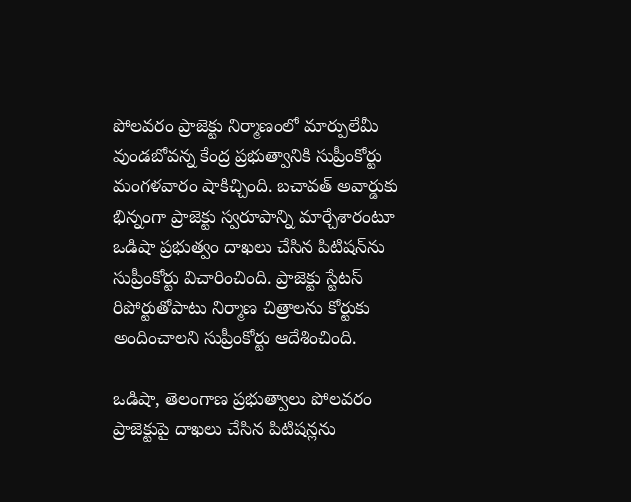పోలవరం ప్రాజెక్టు నిర్మాణంలో మార్పులేమీ వుండబోవన్న కేంద్ర ప్రభుత్వానికి సుప్రీంకోర్టు మంగళవారం షాకిచ్చింది. బచావత్ అవార్డుకు భిన్నంగా ప్రాజెక్టు స్వరూపాన్ని మార్చేశారంటూ ఒడిషా ప్రభుత్వం దాఖలు చేసిన పిటిషన్‌ను సుప్రీంకోర్టు విచారించింది. ప్రాజెక్టు స్టేటస్ రిపోర్టుతోపాటు నిర్మాణ చిత్రాలను కోర్టుకు అందించాలని సుప్రీంకోర్టు ఆదేశించింది.

ఒడిషా, తెలంగాణ ప్రభుత్వాలు పోలవరం ప్రాజెక్టుపై దాఖలు చేసిన పిటిషన్లను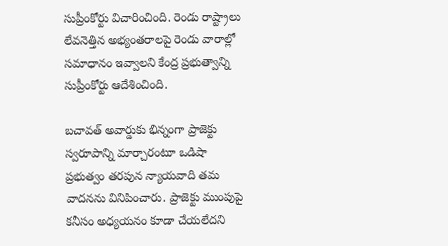సుప్రీంకోర్టు విచారించింది. రెండు రాష్ట్రాలు లేవనెత్తిన అభ్యంతరాలపై రెండు వారాల్లో సమాధానం ఇవ్వాలని కేంద్ర ప్రభుత్వాన్ని సుప్రీంకోర్టు ఆదేశించింది.

బచావత్ అవార్డుకు భిన్నంగా ప్రాజెక్టు స్వరూపాన్ని మార్చారంటూ ఒడిషా ప్రభుత్వం తరపున న్యాయవాది తమ వాదనను వినిపించారు. ప్రాజెక్టు ముంపుపై కనీసం అధ్యయనం కూడా చేయలేదని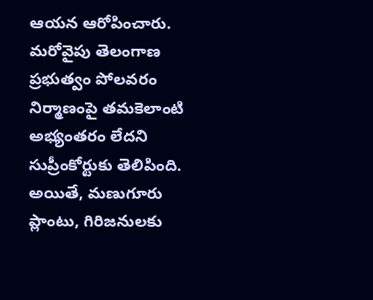ఆయన ఆరోపించారు. మరోవైపు తెలంగాణ ప్రభుత్వం పోలవరం నిర్మాణంపై తమకెలాంటి అభ్యంతరం లేదని సుప్రీంకోర్టుకు తెలిపింది. అయితే, మణుగూరు ప్లాంటు, గిరిజనులకు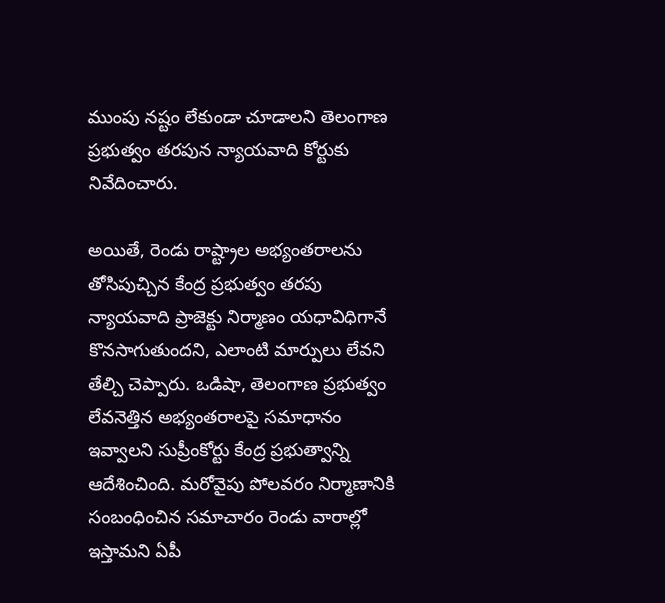ముంపు నష్టం లేకుండా చూడాలని తెలంగాణ ప్రభుత్వం తరపున న్యాయవాది కోర్టుకు నివేదించారు.

అయితే, రెండు రాష్ట్రాల అభ్యంతరాలను తోసిపుచ్చిన కేంద్ర ప్రభుత్వం తరపు న్యాయవాది ప్రాజెక్టు నిర్మాణం యధావిధిగానే కొనసాగుతుందని, ఎలాంటి మార్పులు లేవని తేల్చి చెప్పారు. ఒడిషా, తెలంగాణ ప్రభుత్వం లేవనెత్తిన అభ్యంతరాలపై సమాధానం ఇవ్వాలని సుప్రీంకోర్టు కేంద్ర ప్రభుత్వాన్ని ఆదేశించింది. మరోవైపు పోలవరం నిర్మాణానికి సంబంధించిన సమాచారం రెండు వారాల్లో ఇస్తామని ఏపీ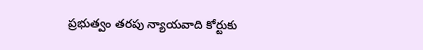ప్రభుత్వం తరపు న్యాయవాది కోర్టుకు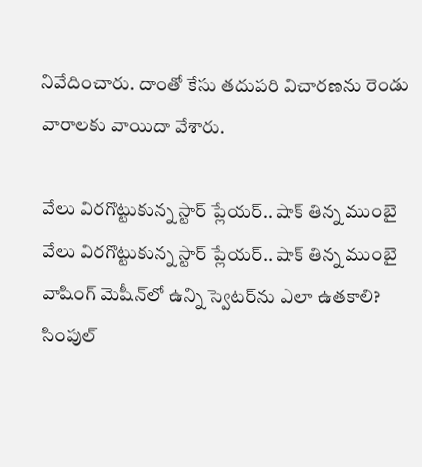నివేదించారు. దాంతో కేసు తదుపరి విచారణను రెండు వారాలకు వాయిదా వేశారు.

వేలు విరగొట్టుకున్న స్టార్ ప్లేయర్.. షాక్ తిన్న ముంబై
వేలు విరగొట్టుకున్న స్టార్ ప్లేయర్.. షాక్ తిన్న ముంబై
వాషింగ్ మెషీన్‌లో ఉన్ని స్వెటర్‌ను ఎలా ఉతకాలి? సింపుల్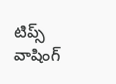టిప్స్
వాషింగ్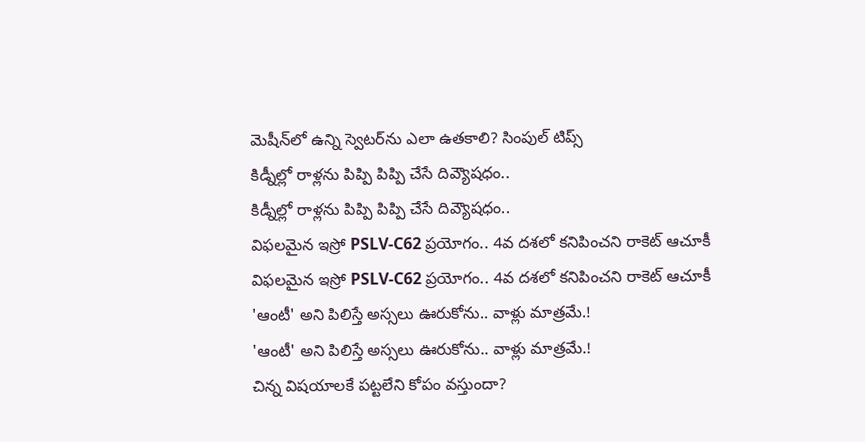మెషీన్‌లో ఉన్ని స్వెటర్‌ను ఎలా ఉతకాలి? సింపుల్ టిప్స్
కిడ్నీల్లో రాళ్లను పిప్పి పిప్పి చేసే దివ్యౌషధం..
కిడ్నీల్లో రాళ్లను పిప్పి పిప్పి చేసే దివ్యౌషధం..
విఫలమైన ఇస్రో PSLV-C62 ప్రయోగం.. 4వ దశలో కనిపించని రాకెట్‌ ఆచూకీ
విఫలమైన ఇస్రో PSLV-C62 ప్రయోగం.. 4వ దశలో కనిపించని రాకెట్‌ ఆచూకీ
'ఆంటీ' అని పిలిస్తే అస్సలు ఊరుకోను.. వాళ్లు మాత్రమే.!
'ఆంటీ' అని పిలిస్తే అస్సలు ఊరుకోను.. వాళ్లు మాత్రమే.!
చిన్న విషయాలకే పట్టలేని కోపం వస్తుందా?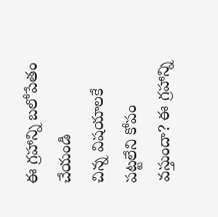ఈ గ్రహాన్ని బలోపేతం చేయండి
చిన్న విషయాలకే పట్టలేని కోపం వస్తుందా? ఈ గ్రహాన్ని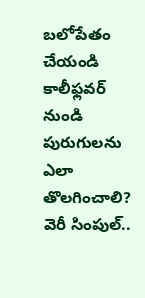బలోపేతం చేయండి
కాలీఫ్లవర్ నుండి పురుగులను ఎలా తొలగించాలి? వెరీ సింపుల్‌..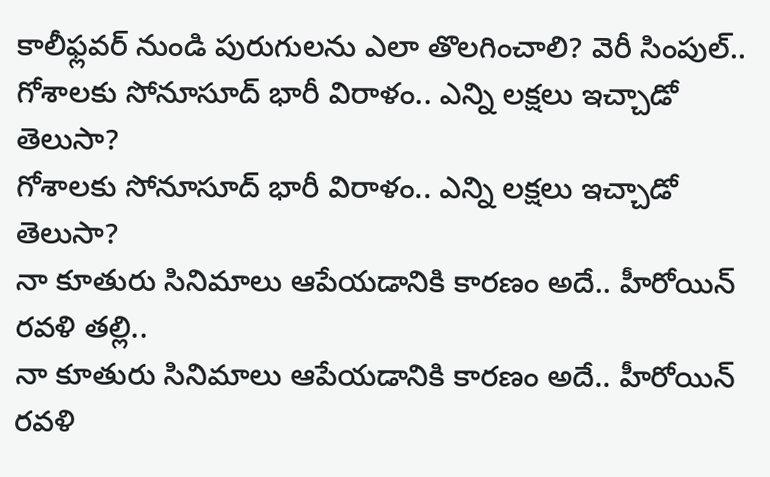కాలీఫ్లవర్ నుండి పురుగులను ఎలా తొలగించాలి? వెరీ సింపుల్‌..
గోశాలకు సోనూసూద్ భారీ విరాళం.. ఎన్ని లక్షలు ఇచ్చాడో తెలుసా?
గోశాలకు సోనూసూద్ భారీ విరాళం.. ఎన్ని లక్షలు ఇచ్చాడో తెలుసా?
నా కూతురు సినిమాలు ఆపేయడానికి కారణం అదే.. హీరోయిన్ రవళి తల్లి..
నా కూతురు సినిమాలు ఆపేయడానికి కారణం అదే.. హీరోయిన్ రవళి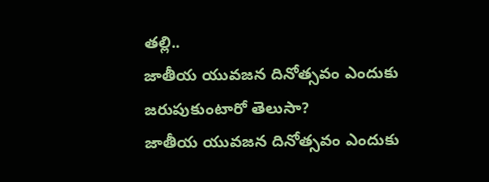తల్లి..
జాతీయ యువజన దినోత్సవం ఎందుకు జరుపుకుంటారో తెలుసా?
జాతీయ యువజన దినోత్సవం ఎందుకు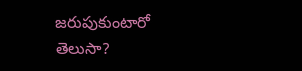జరుపుకుంటారో తెలుసా?